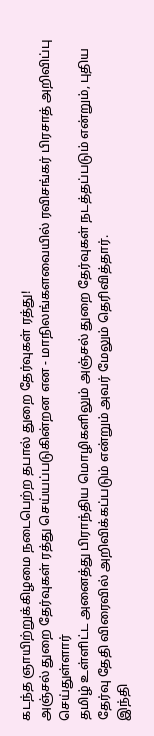கடந்த ஞாயிற்றுக்கிழமை நடைபெற்ற தபால் துறை தேர்வுகள் ரத்து!
அஞ்சல் துறை தேர்வுகள் ரத்து செய்யப்படுகின்றன என - மாநிலங்களவையில் ரவிசங்கர் பிரசாத் அறிவிப்பு செய்துள்ளார்
தமிழ் உள்ளிட்ட அனைத்து பிராந்திய மொழிகளிலும் அஞ்சல் துறை தேர்வுகள் நடத்தப்படும் என்றும், புதிய தேர்வு தேதி விரைவில் அறிவிக்கப்படும் என்றும் அவர் மேலும் தெரிவித்தார்.
இந்தி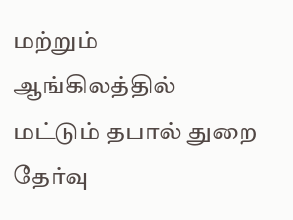மற்றும் ஆங்கிலத்தில் மட்டும் தபால் துறை தேர்வு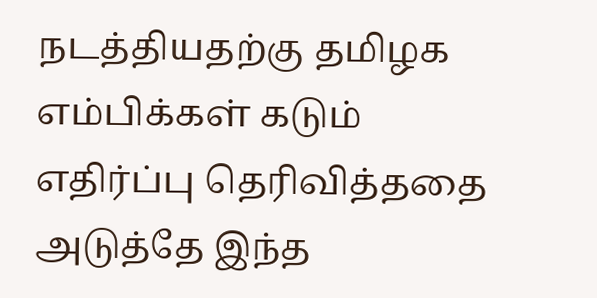நடத்தியதற்கு தமிழக எம்பிக்கள் கடும் எதிர்ப்பு தெரிவித்ததை அடுத்தே இந்த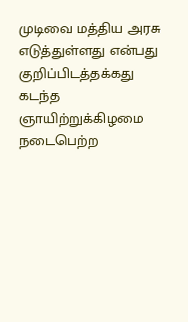முடிவை மத்திய அரசு எடுத்துள்ளது என்பது குறிப்பிடத்தக்கது
கடந்த ஞாயிற்றுக்கிழமை நடைபெற்ற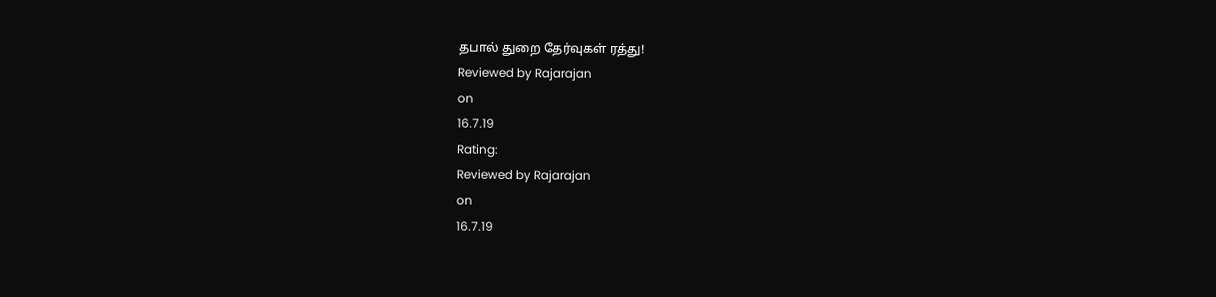தபால் துறை தேர்வுகள் ரத்து!
Reviewed by Rajarajan
on
16.7.19
Rating:
Reviewed by Rajarajan
on
16.7.19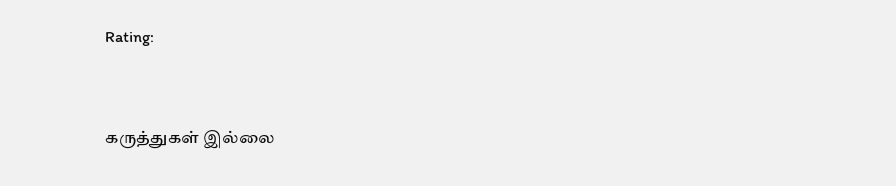Rating:


கருத்துகள் இல்லை